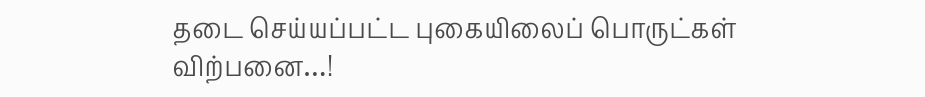தடை செய்யப்பட்ட புகையிலைப் பொருட்கள் விற்பனை…!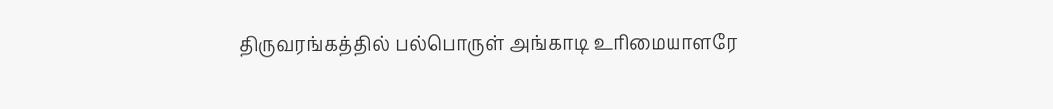திருவரங்கத்தில் பல்பொருள் அங்காடி உரிமையாளரே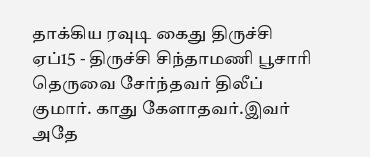தாக்கிய ரவுடி கைது திருச்சி ஏப்15 - திருச்சி சிந்தாமணி பூசாரி தெருவை சேர்ந்தவர் திலீப் குமார். காது கேளாதவர்.இவர் அதே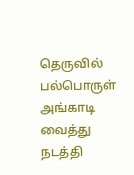தெருவில் பல்பொருள் அங்காடி வைத்து நடத்தி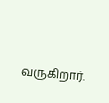வருகிறார்.